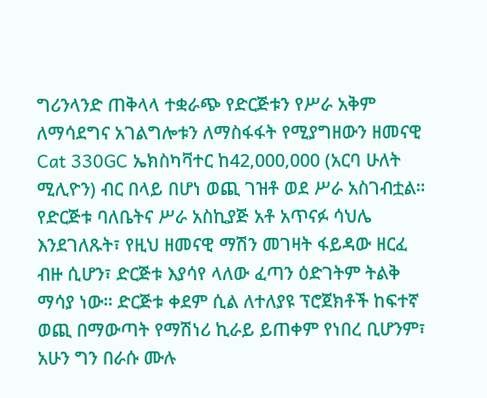ግሪንላንድ ጠቅላላ ተቋራጭ የድርጅቱን የሥራ አቅም ለማሳደግና አገልግሎቱን ለማስፋፋት የሚያግዘውን ዘመናዊ Cat 330GC ኤክስካቫተር ከ42,000,000 (አርባ ሁለት ሚሊዮን) ብር በላይ በሆነ ወጪ ገዝቶ ወደ ሥራ አስገብቷል።
የድርጅቱ ባለቤትና ሥራ አስኪያጅ አቶ አጥናፉ ሳህሌ እንደገለጹት፣ የዚህ ዘመናዊ ማሽን መገዛት ፋይዳው ዘርፈ ብዙ ሲሆን፣ ድርጅቱ እያሳየ ላለው ፈጣን ዕድገትም ትልቅ ማሳያ ነው። ድርጅቱ ቀደም ሲል ለተለያዩ ፕሮጀክቶች ከፍተኛ ወጪ በማውጣት የማሽነሪ ኪራይ ይጠቀም የነበረ ቢሆንም፣ አሁን ግን በራሱ ሙሉ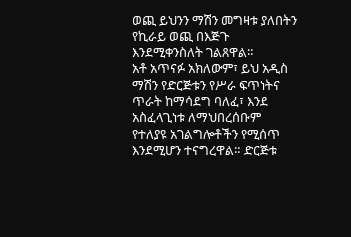ወጪ ይህንን ማሽን መግዛቱ ያለበትን የኪራይ ወጪ በእጅጉ እንደሚቀንስለት ገልጸዋል።
አቶ አጥናፉ አክለውም፣ ይህ አዲስ ማሽን የድርጅቱን የሥራ ፍጥነትና ጥራት ከማሳደግ ባለፈ፣ እንደ አስፈላጊነቱ ለማህበረሰቡም የተለያዩ አገልግሎቶችን የሚሰጥ እንደሚሆን ተናግረዋል። ድርጅቱ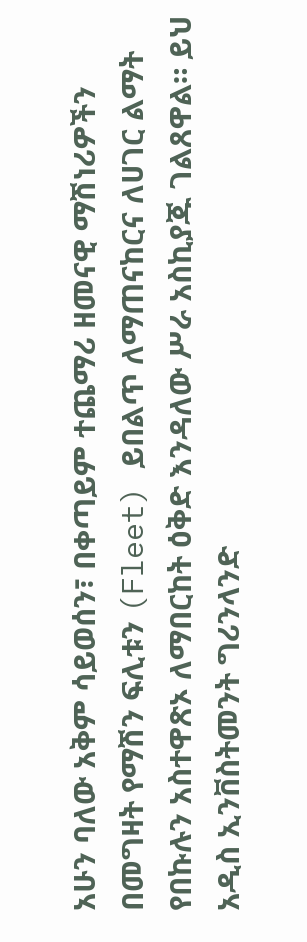አሁን ባለው አቅም ሳይወሰን፣ በቀጣይም ተጨማሪ ዘመናዊ ማሽነሪዎችን በመግዛት የማሽን ፍሊቱን (Fleet) ይበልጥ ለማጠናከርና ለሀገር ልማት የበኩሉን አስተዋጽኦ ለማበርከት ዕቅድ እንዳለው ሥራ አስኪያጁ ገልጸዋል። ይህ አዲስ ኢንቨስትመንት ግሪንላንድ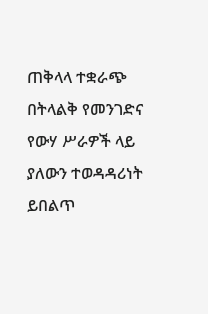ጠቅላላ ተቋራጭ በትላልቅ የመንገድና የውሃ ሥራዎች ላይ ያለውን ተወዳዳሪነት ይበልጥ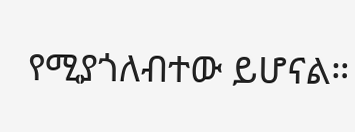የሚያጎለብተው ይሆናል።